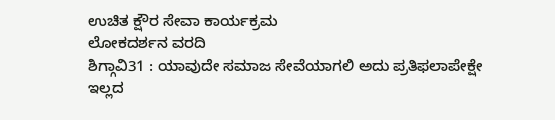ಉಚಿತ ಕ್ಷೌರ ಸೇವಾ ಕಾರ್ಯಕ್ರಮ
ಲೋಕದರ್ಶನ ವರದಿ
ಶಿಗ್ಗಾವಿ31 : ಯಾವುದೇ ಸಮಾಜ ಸೇವೆಯಾಗಲಿ ಅದು ಪ್ರತಿಫಲಾಪೇಕ್ಷೇ ಇಲ್ಲದ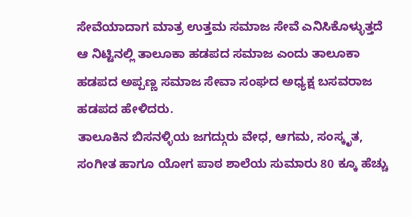ಸೇವೆಯಾದಾಗ ಮಾತ್ರ ಉತ್ತಮ ಸಮಾಜ ಸೇವೆ ಎನಿಸಿಕೊಳ್ಳುತ್ತದೆ ಆ ನಿಟ್ಟಿನಲ್ಲಿ ತಾಲೂಕಾ ಹಡಪದ ಸಮಾಜ ಎಂದು ತಾಲೂಕಾ ಹಡಪದ ಅಪ್ಪಣ್ಣ ಸಮಾಜ ಸೇವಾ ಸಂಘದ ಅಧ್ಯಕ್ಷ ಬಸವರಾಜ ಹಡಪದ ಹೇಳಿದರು.
ತಾಲೂಕಿನ ಬಿಸನಳ್ಳಿಯ ಜಗದ್ಗುರು ವೇಧ, ಆಗಮ, ಸಂಸ್ಕೃತ, ಸಂಗೀತ ಹಾಗೂ ಯೋಗ ಪಾಠ ಶಾಲೆಯ ಸುಮಾರು 80 ಕ್ಕೂ ಹೆಚ್ಚು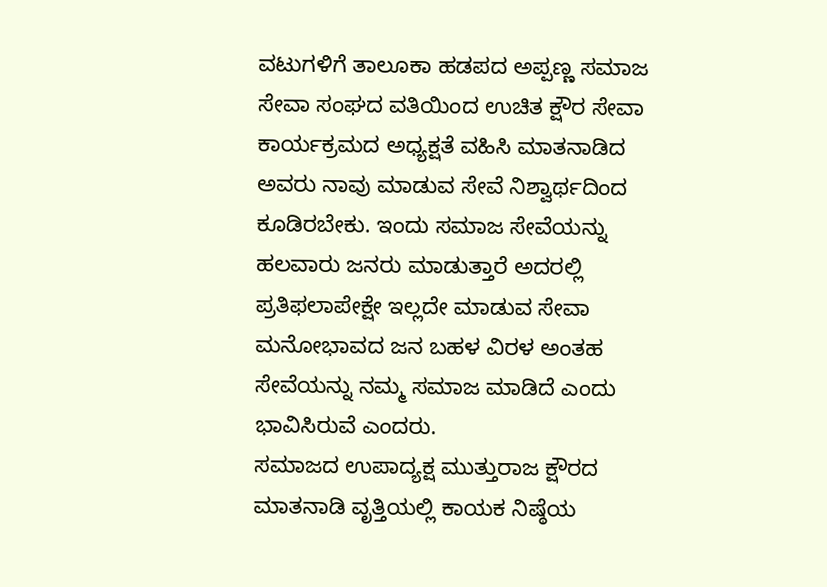ವಟುಗಳಿಗೆ ತಾಲೂಕಾ ಹಡಪದ ಅಪ್ಪಣ್ಣ ಸಮಾಜ ಸೇವಾ ಸಂಘದ ವತಿಯಿಂದ ಉಚಿತ ಕ್ಷೌರ ಸೇವಾ ಕಾರ್ಯಕ್ರಮದ ಅಧ್ಯಕ್ಷತೆ ವಹಿಸಿ ಮಾತನಾಡಿದ ಅವರು ನಾವು ಮಾಡುವ ಸೇವೆ ನಿಶ್ವಾರ್ಥದಿಂದ ಕೂಡಿರಬೇಕು. ಇಂದು ಸಮಾಜ ಸೇವೆಯನ್ನು ಹಲವಾರು ಜನರು ಮಾಡುತ್ತಾರೆ ಅದರಲ್ಲಿ ಪ್ರತಿಫಲಾಪೇಕ್ಷೇ ಇಲ್ಲದೇ ಮಾಡುವ ಸೇವಾ ಮನೋಭಾವದ ಜನ ಬಹಳ ವಿರಳ ಅಂತಹ ಸೇವೆಯನ್ನು ನಮ್ಮ ಸಮಾಜ ಮಾಡಿದೆ ಎಂದು ಭಾವಿಸಿರುವೆ ಎಂದರು.
ಸಮಾಜದ ಉಪಾದ್ಯಕ್ಷ ಮುತ್ತುರಾಜ ಕ್ಷೌರದ ಮಾತನಾಡಿ ವೃತ್ತಿಯಲ್ಲಿ ಕಾಯಕ ನಿಷ್ಠೆಯ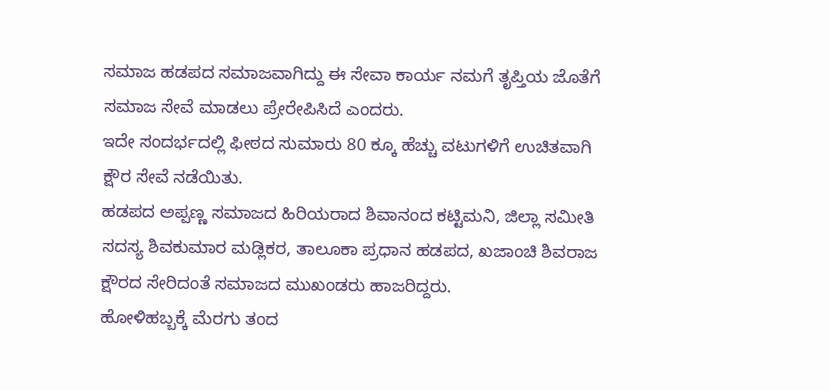ಸಮಾಜ ಹಡಪದ ಸಮಾಜವಾಗಿದ್ದು ಈ ಸೇವಾ ಕಾರ್ಯ ನಮಗೆ ತೃಪ್ತಿಯ ಜೊತೆಗೆ ಸಮಾಜ ಸೇವೆ ಮಾಡಲು ಪ್ರೇರೇಪಿಸಿದೆ ಎಂದರು.
ಇದೇ ಸಂದರ್ಭದಲ್ಲಿ ಫೀಠದ ಸುಮಾರು 80 ಕ್ಕೂ ಹೆಚ್ಚು ವಟುಗಳಿಗೆ ಉಚಿತವಾಗಿ ಕ್ಷೌರ ಸೇವೆ ನಡೆಯಿತು.
ಹಡಪದ ಅಪ್ಪಣ್ಣ ಸಮಾಜದ ಹಿರಿಯರಾದ ಶಿವಾನಂದ ಕಟ್ಟಿಮನಿ, ಜಿಲ್ಲಾ ಸಮೀತಿ ಸದಸ್ಯ ಶಿವಕುಮಾರ ಮಡ್ಲಿಕರ, ತಾಲೂಕಾ ಪ್ರಧಾನ ಹಡಪದ, ಖಜಾಂಚಿ ಶಿವರಾಜ ಕ್ಷೌರದ ಸೇರಿದಂತೆ ಸಮಾಜದ ಮುಖಂಡರು ಹಾಜರಿದ್ದರು.
ಹೋಳಿಹಬ್ಬಕ್ಕೆ ಮೆರಗು ತಂದ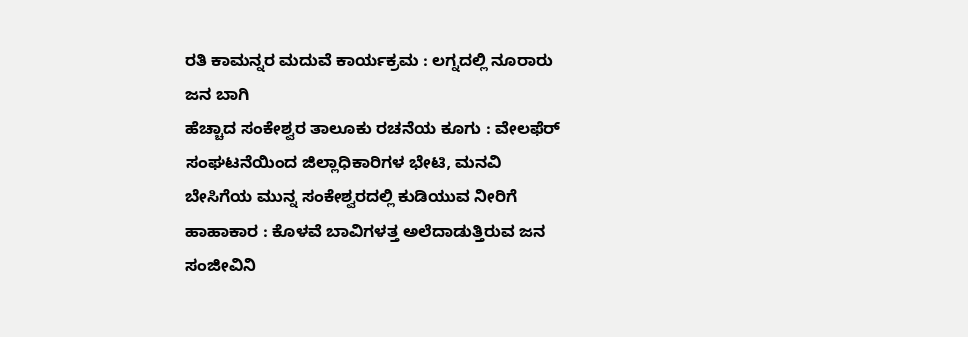ರತಿ ಕಾಮನ್ನರ ಮದುವೆ ಕಾರ್ಯಕ್ರಮ : ಲಗ್ನದಲ್ಲಿ ನೂರಾರು ಜನ ಬಾಗಿ
ಹೆಚ್ಚಾದ ಸಂಕೇಶ್ವರ ತಾಲೂಕು ರಚನೆಯ ಕೂಗು : ವೇಲಫೆರ್ ಸಂಘಟನೆಯಿಂದ ಜಿಲ್ಲಾಧಿಕಾರಿಗಳ ಭೇಟಿ, ಮನವಿ
ಬೇಸಿಗೆಯ ಮುನ್ನ ಸಂಕೇಶ್ವರದಲ್ಲಿ ಕುಡಿಯುವ ನೀರಿಗೆ ಹಾಹಾಕಾರ : ಕೊಳವೆ ಬಾವಿಗಳತ್ತ ಅಲೆದಾಡುತ್ತಿರುವ ಜನ
ಸಂಜೀವಿನಿ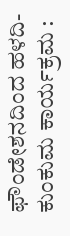ಫೌಂಡೇಶನದಿಂದ ಹಳದಿ-ಕುಂಕುಮ ಕಾರ್ಯಕ್ರಮ :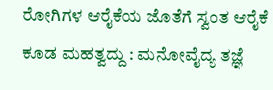ರೋಗಿಗಳ ಆರೈಕೆಯ ಜೊತೆಗೆ ಸ್ವಂತ ಆರೈಕೆ ಕೂಡ ಮಹತ್ವದ್ದು : ಮನೋವೈದ್ಯ ತಜ್ಞೆ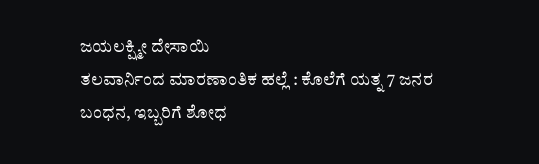ಜಯಲಕ್ಷ್ಮೀ ದೇಸಾಯಿ
ತಲವಾರ್ನಿಂದ ಮಾರಣಾಂತಿಕ ಹಲ್ಲೆ : ಕೊಲೆಗೆ ಯತ್ನ 7 ಜನರ ಬಂಧನ, ಇಬ್ಬರಿಗೆ ಶೋಧ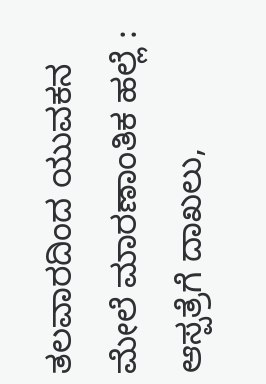ತಲವಾರದಿಂದ ಯುವಕನ ಮೇಲೆ ಮಾರಣಾಂತಿಕ ಹಲ್ಲೆ : ಆಸ್ಪತ್ರೆಗೆ ದಾಖಲು,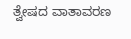ತ್ವೇಷದ ವಾತಾವರಣ